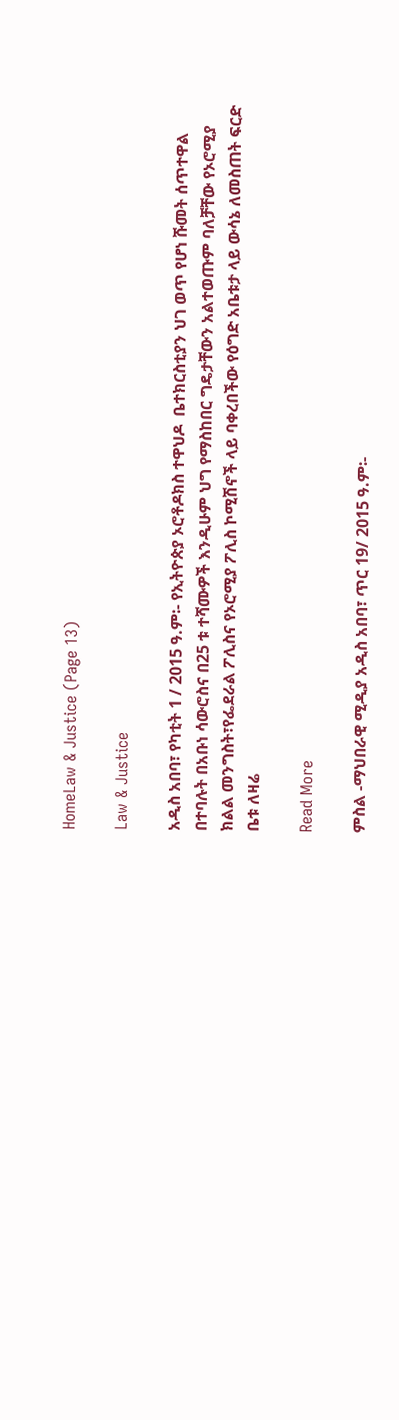HomeLaw & Justice (Page 13)

Law & Justice

አዲስ አበባ፣ የካቲት 1 / 2015 ዓ.ም፡- የኢትዮጵያ ኦሮቶዶክስ ተዋህዶ  ቤተክርስቲያን ህገ ወጥ የሆነ ሹመት ሰጥተዋል በተባሉት በአቡነ ሳውሮስና በ25 ቱ ተሻሙዎች እንዲሁም ህግ የማስከበር ግዴታቸውን አልተወጡም ባለቻቸው የኦሮሚያ ክልል መንግስት፣የፌደራል ፖሊስና የኦሮሚያ ፖሊስ ኮሚሽኖች ላይ ባቀረበችው የዕግድ አቤቱታ ላይ ውሳኔ ለመስጠት ፍርድ ቤቱ ለዛሬ

Read More

ምስል -ማህበራዊ ሚዲያ አዲስ አበባ፣ ጥር 19/ 2015 ዓ.ም፡-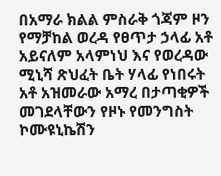በአማራ ክልል ምስራቅ ጎጃም ዞን የማቻከል ወረዳ የፀጥታ ኃላፊ አቶ አይናለም አላምነህ እና የወረዳው ሚኒሻ ጽህፈት ቤት ሃላፊ የነበሩት አቶ አዝመራው አማረ በታጣቂዎች መገደላቸውን የዞኑ የመንግስት ኮሙዩኒኬሽን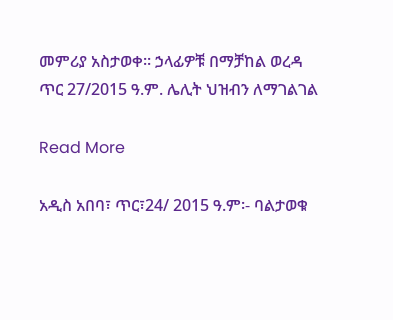መምሪያ አስታወቀ። ኃላፊዎቹ በማቻከል ወረዳ ጥር 27/2015 ዓ.ም. ሌሊት ህዝብን ለማገልገል

Read More

አዲስ አበባ፣ ጥር፣24/ 2015 ዓ.ም፡- ባልታወቁ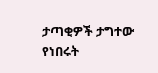ታጣቂዎች ታግተው የነበሩት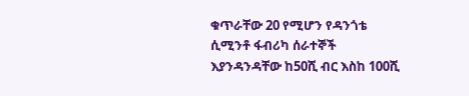ቁጥራቸው 20 የሚሆን የዳንጎቴ ሲሚንቶ ፋብሪካ ሰራተኞች እያንዳንዳቸው ከ50ሺ ብር እስከ 100ሺ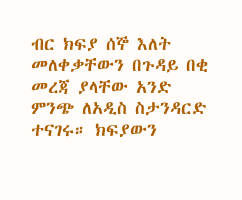ብር ክፍያ ሰኞ እለት መለቀቃቸውን በጉዳይ በቂ መረጃ ያላቸው አንድ ምንጭ ለአዲስ ስታንዳርድ ተናገሩ። ክፍያውን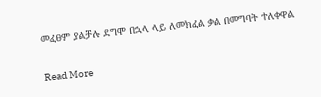መፈፀም ያልቻሉ ደግሞ በኋላ ላይ ለመክፈል ቃል በመግባት ተለቀዋል

Read More